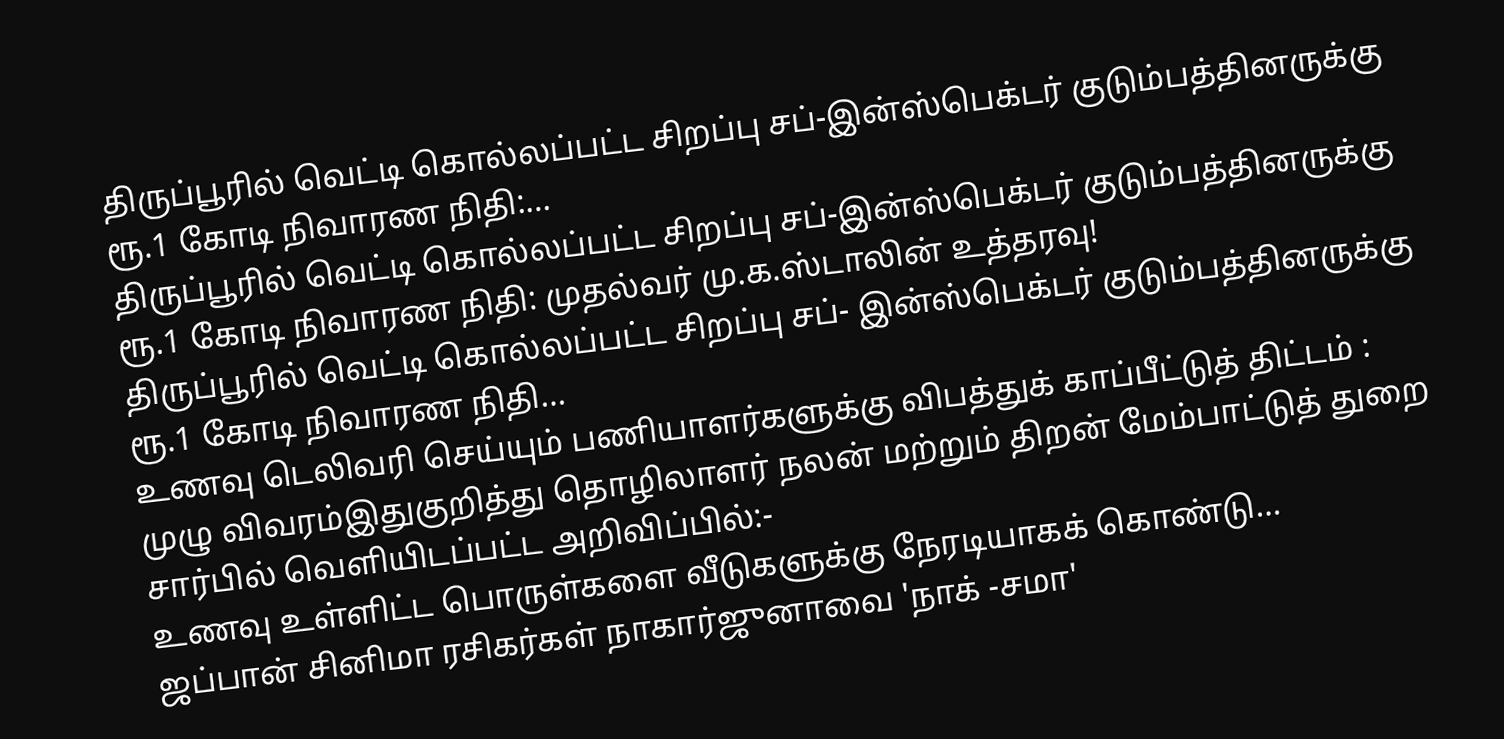திருப்பூரில் வெட்டி கொல்லப்பட்ட சிறப்பு சப்-இன்ஸ்பெக்டர் குடும்பத்தினருக்கு ரூ.1 கோடி நிவாரண நிதி:…
திருப்பூரில் வெட்டி கொல்லப்பட்ட சிறப்பு சப்-இன்ஸ்பெக்டர் குடும்பத்தினருக்கு ரூ.1 கோடி நிவாரண நிதி: முதல்வர் மு.க.ஸ்டாலின் உத்தரவு!
திருப்பூரில் வெட்டி கொல்லப்பட்ட சிறப்பு சப்- இன்ஸ்பெக்டர் குடும்பத்தினருக்கு ரூ.1 கோடி நிவாரண நிதி…
உணவு டெலிவரி செய்யும் பணியாளர்களுக்கு விபத்துக் காப்பீட்டுத் திட்டம் : முழு விவரம்இதுகுறித்து தொழிலாளர் நலன் மற்றும் திறன் மேம்பாட்டுத் துறை சார்பில் வெளியிடப்பட்ட அறிவிப்பில்:-
உணவு உள்ளிட்ட பொருள்களை வீடுகளுக்கு நேரடியாகக் கொண்டு…
ஜப்பான் சினிமா ரசிகர்கள் நாகார்ஜுனாவை 'நாக் -சமா'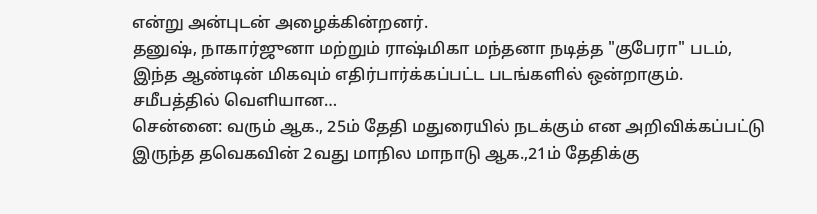என்று அன்புடன் அழைக்கின்றனர்.
தனுஷ், நாகார்ஜுனா மற்றும் ராஷ்மிகா மந்தனா நடித்த "குபேரா" படம், இந்த ஆண்டின் மிகவும் எதிர்பார்க்கப்பட்ட படங்களில் ஒன்றாகும். சமீபத்தில் வெளியான…
சென்னை: வரும் ஆக., 25ம் தேதி மதுரையில் நடக்கும் என அறிவிக்கப்பட்டு இருந்த தவெகவின் 2வது மாநில மாநாடு ஆக.,21ம் தேதிக்கு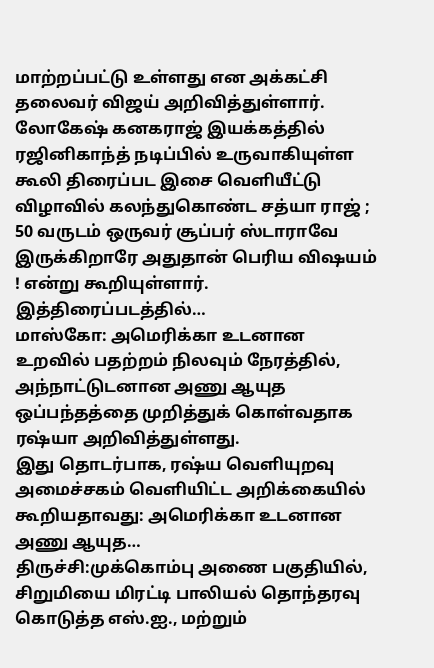மாற்றப்பட்டு உள்ளது என அக்கட்சி தலைவர் விஜய் அறிவித்துள்ளார்.
லோகேஷ் கனகராஜ் இயக்கத்தில் ரஜினிகாந்த் நடிப்பில் உருவாகியுள்ள கூலி திரைப்பட இசை வெளியீட்டு விழாவில் கலந்துகொண்ட சத்யா ராஜ் ; 50 வருடம் ஒருவர் சூப்பர் ஸ்டாராவே இருக்கிறாரே அதுதான் பெரிய விஷயம் ! என்று கூறியுள்ளார்.
இத்திரைப்படத்தில்…
மாஸ்கோ: அமெரிக்கா உடனான உறவில் பதற்றம் நிலவும் நேரத்தில், அந்நாட்டுடனான அணு ஆயுத ஒப்பந்தத்தை முறித்துக் கொள்வதாக ரஷ்யா அறிவித்துள்ளது.
இது தொடர்பாக, ரஷ்ய வெளியுறவு அமைச்சகம் வெளியிட்ட அறிக்கையில் கூறியதாவது: அமெரிக்கா உடனான அணு ஆயுத…
திருச்சி:முக்கொம்பு அணை பகுதியில், சிறுமியை மிரட்டி பாலியல் தொந்தரவு கொடுத்த எஸ்.ஐ., மற்றும்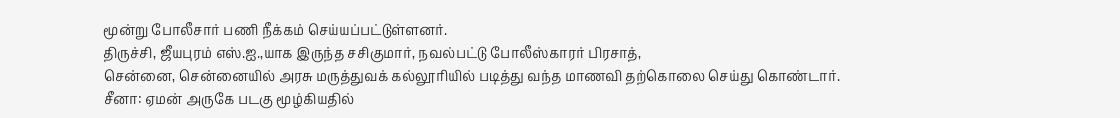மூன்று போலீசார் பணி நீக்கம் செய்யப்பட்டுள்ளனர்.
திருச்சி, ஜீயபுரம் எஸ்.ஐ.,யாக இருந்த சசிகுமார், நவல்பட்டு போலீஸ்காரர் பிரசாத்,
சென்னை, சென்னையில் அரசு மருத்துவக் கல்லூரியில் படித்து வந்த மாணவி தற்கொலை செய்து கொண்டார்.
சீனா: ஏமன் அருகே படகு மூழ்கியதில்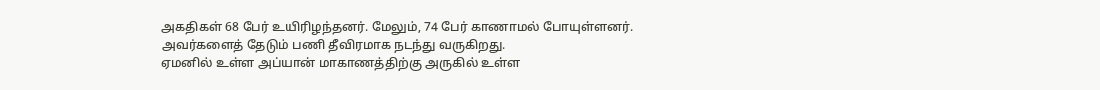அகதிகள் 68 பேர் உயிரிழந்தனர். மேலும், 74 பேர் காணாமல் போயுள்ளனர். அவர்களைத் தேடும் பணி தீவிரமாக நடந்து வருகிறது.
ஏமனில் உள்ள அப்யான் மாகாணத்திற்கு அருகில் உள்ள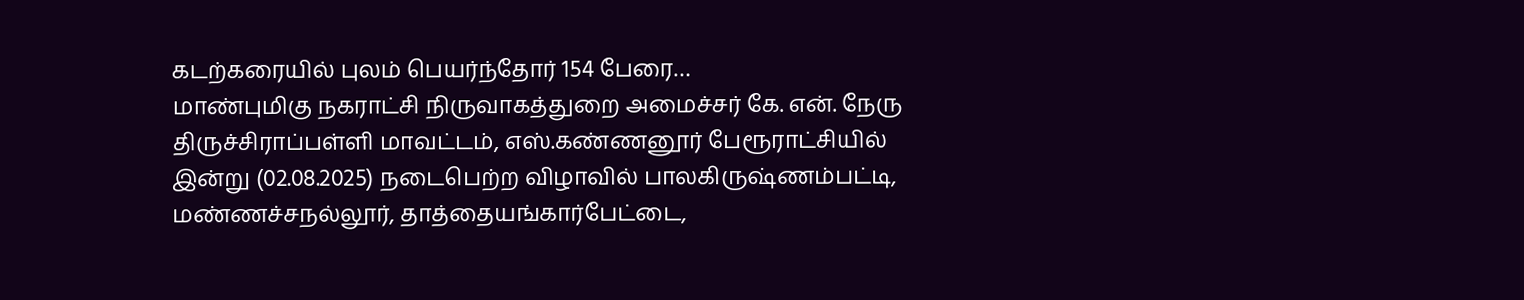கடற்கரையில் புலம் பெயர்ந்தோர் 154 பேரை…
மாண்புமிகு நகராட்சி நிருவாகத்துறை அமைச்சர் கே. என். நேரு திருச்சிராப்பள்ளி மாவட்டம், எஸ்.கண்ணனூர் பேரூராட்சியில் இன்று (02.08.2025) நடைபெற்ற விழாவில் பாலகிருஷ்ணம்பட்டி, மண்ணச்சநல்லூர், தாத்தையங்கார்பேட்டை,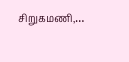சிறுகமணி,…